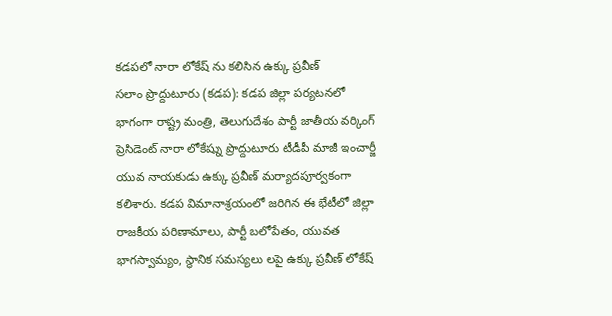కడపలో నారా లోకేష్ ను కలిసిన ఉక్కు ప్రవీణ్
సలాం ప్రొద్దుటూరు (కడప): కడప జిల్లా పర్యటనలో భాగంగా రాష్ట్ర మంత్రి, తెలుగుదేశం పార్టీ జాతీయ వర్కింగ్ ప్రెసిడెంట్ నారా లోకేష్ను ప్రొద్దుటూరు టీడీపీ మాజీ ఇంచార్జీ యువ నాయకుడు ఉక్కు ప్రవీణ్ మర్యాదపూర్వకంగా కలిశారు. కడప విమానాశ్రయంలో జరిగిన ఈ భేటీలో జిల్లా రాజకీయ పరిణామాలు, పార్టీ బలోపేతం, యువత భాగస్వామ్యం, స్థానిక సమస్యలు లపై ఉక్కు ప్రవీణ్ లోకేష్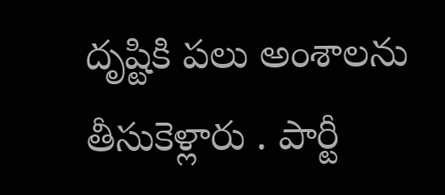దృష్టికి పలు అంశాలను తీసుకెళ్లారు . పార్టీ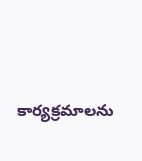కార్యక్రమాలను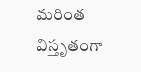మరింత విస్తృతంగా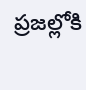ప్రజల్లోకి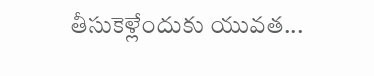తీసుకెళ్లేందుకు యువత...